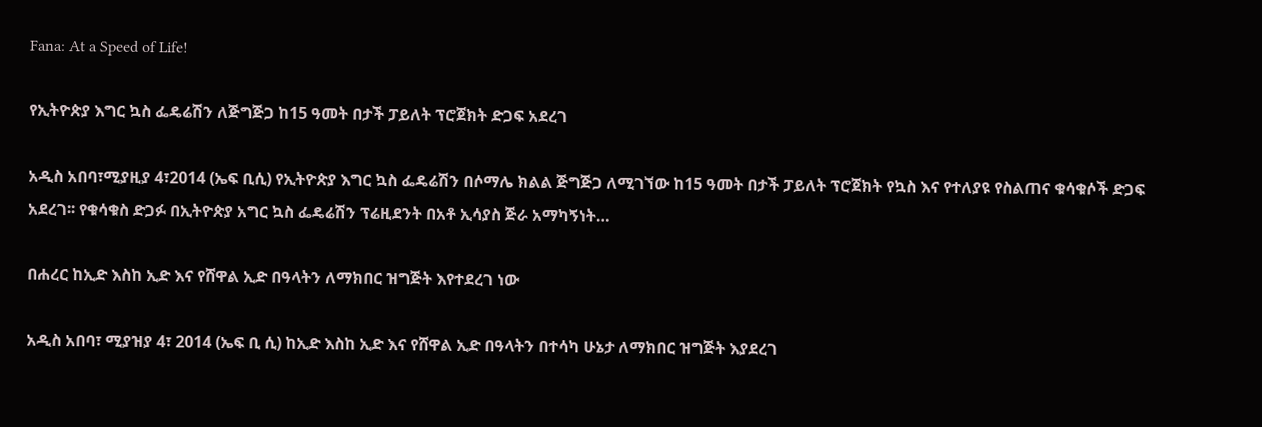Fana: At a Speed of Life!

የኢትዮጵያ እግር ኳስ ፌዴሬሽን ለጅግጅጋ ከ15 ዓመት በታች ፓይለት ፕሮጀክት ድጋፍ አደረገ

አዲስ አበባ፣ሚያዚያ 4፣2014 (ኤፍ ቢሲ) የኢትዮጵያ እግር ኳስ ፌዴሬሽን በሶማሌ ክልል ጅግጅጋ ለሚገኘው ከ15 ዓመት በታች ፓይለት ፕሮጀክት የኳስ እና የተለያዩ የስልጠና ቁሳቁሶች ድጋፍ አደረገ፡፡ የቁሳቁስ ድጋፉ በኢትዮጵያ አግር ኳስ ፌዴሬሽን ፕሬዚደንት በአቶ ኢሳያስ ጅራ አማካኝነት…

በሐረር ከኢድ እስከ ኢድ እና የሸዋል ኢድ በዓላትን ለማክበር ዝግጅት እየተደረገ ነው

አዲስ አበባ፣ ሚያዝያ 4፣ 2014 (ኤፍ ቢ ሲ) ከኢድ እስከ ኢድ እና የሸዋል ኢድ በዓላትን በተሳካ ሁኔታ ለማክበር ዝግጅት እያደረገ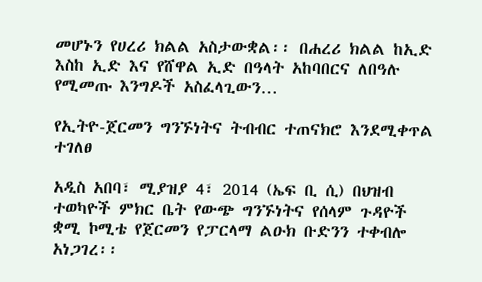መሆኑን የሀረሪ ክልል አስታውቋል፡፡ በሐረሪ ክልል ከኢድ እስከ ኢድ እና የሸዋል ኢድ በዓላት አከባበርና ለበዓሉ የሚመጡ እንግዶች አስፈላጊውን…

የኢትዮ-ጀርመን ግንኙነትና ትብብር ተጠናክሮ እንደሚቀጥል ተገለፀ

አዲስ አበባ፣ ሚያዝያ 4፣ 2014 (ኤፍ ቢ ሲ) በህዝብ ተወካዮች ምክር ቤት የውጭ ግንኙነትና የሰላም ጉዳዮች ቋሚ ኮሚቴ የጀርመን የፓርላማ ልዑክ ቡድንን ተቀብሎ አነጋገረ፡፡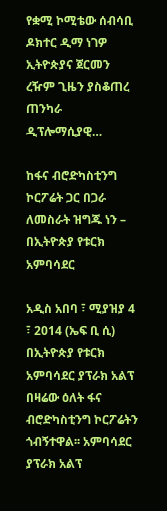የቋሚ ኮሚቴው ሰብሳቢ ዶክተር ዲማ ነገዎ ኢትዮጵያና ጀርመን ረዥም ጊዜን ያስቆጠረ ጠንካራ ዲፕሎማሲያዊ…

ከፋና ብሮድካስቲንግ ኮርፖሬት ጋር በጋራ ለመስራት ዝግጁ ነን – በኢትዮጵያ የቱርክ አምባሳደር

አዲስ አበባ ፣ ሚያዝያ 4 ፣ 2014 (ኤፍ ቢ ሲ) በኢትዮጵያ የቱርክ አምባሳደር ያፕራክ አልፕ በዛሬው ዕለት ፋና ብሮድካስቲንግ ኮርፖሬትን ጎብኝተዋል፡፡ አምባሳደር ያፕራክ አልፕ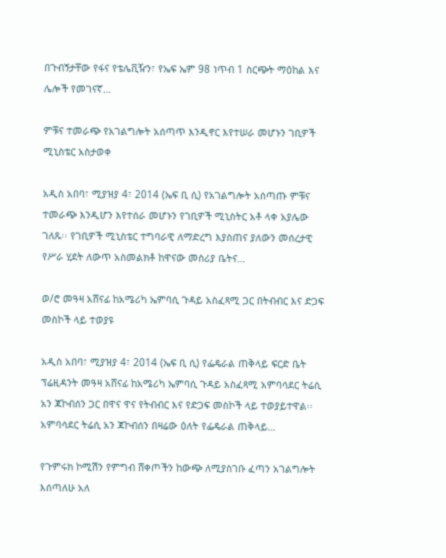በጉብኝታቸው የፋና የቴሌቪዥን፣ የኤፍ ኤም 98 ነጥብ 1 ስርጭት ማዕከል እና ሌሎች የመገናኛ…

ምቹና ተመራጭ የአገልግሎት አሰጣጥ እንዲኖር እየተሠራ መሆኑን ገቢዎች ሚኒስቴር አስታወቀ

አዲስ አበባ፣ ሚያዝያ 4፣ 2014 (ኤፍ ቢ ሲ) የአገልግሎት አሰጣጡ ምቹና ተመራጭ እንዲሆን እየተሰራ መሆኑን የገቢዎች ሚኒስትር አቶ ላቀ አያሌው ገለጹ፡፡ የገቢዎች ሚኒስቴር ተግባራዊ ለማድረግ እያስጠና ያለውን መሰረታዊ የሥራ ሂደት ለውጥ አስመልክቶ ከዋናው መስሪያ ቤትና…

ወ/ሮ መዓዛ አሸናፊ ከአሜሪካ ኤምባሲ ጉዳይ አስፈጻሚ ጋር በትብብር እና ድጋፍ መስኮች ላይ ተወያዩ

አዲስ አበባ፣ ሚያዝያ 4፣ 2014 (ኤፍ ቢ ሲ) የፌዴራል ጠቅላይ ፍርድ ቤት ፕሬዚዳንት መዓዛ አሸናፊ ከአሜሪካ ኤምባሲ ጉዳይ አስፈጻሚ አምባሳደር ትሬሲ አን ጃኮብሰን ጋር በዋና ዋና የትብብር እና የድጋፍ መስኮች ላይ ተወያይተዋል፡፡ አምባሳደር ትሬሲ አን ጃኮብሰን በዛሬው ዕለት የፌዴራል ጠቅላይ…

የጉምሩክ ኮሚሽን የምግብ ሸቀጦችን ከውጭ ለሚያስገቡ ፈጣን አገልግሎት እሰጣለሁ አለ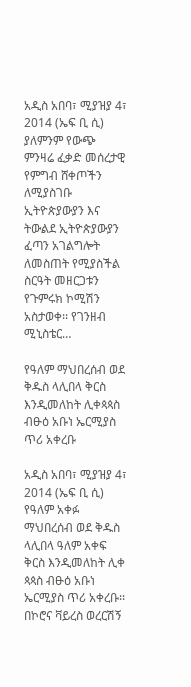አዲስ አበባ፣ ሚያዝያ 4፣ 2014 (ኤፍ ቢ ሲ) ያለምንም የውጭ ምንዛሬ ፈቃድ መሰረታዊ የምግብ ሸቀጦችን ለሚያስገቡ ኢትዮጵያውያን እና ትውልደ ኢትዮጵያውያን ፈጣን አገልግሎት ለመስጠት የሚያስችል ስርዓት መዘርጋቱን የጉምሩክ ኮሚሽን አስታወቀ፡፡ የገንዘብ ሚኒስቴር…

የዓለም ማህበረሰብ ወደ ቅዱስ ላሊበላ ቅርስ እንዲመለከት ሊቀጳጳስ ብፁዕ አቡነ ኤርሚያስ ጥሪ አቀረቡ

አዲስ አበባ፣ ሚያዝያ 4፣ 2014 (ኤፍ ቢ ሲ) የዓለም አቀፉ ማህበረሰብ ወደ ቅዱስ ላሊበላ ዓለም አቀፍ ቅርስ እንዲመለከት ሊቀ ጳጳስ ብፁዕ አቡነ ኤርሚያስ ጥሪ አቀረቡ፡፡ በኮሮና ቫይረስ ወረርሽኝ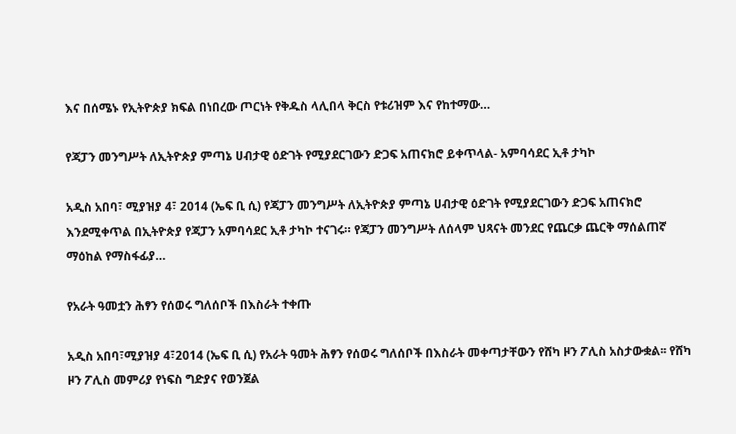እና በሰሜኑ የኢትዮጵያ ክፍል በነበረው ጦርነት የቅዱስ ላሊበላ ቅርስ የቱሪዝም እና የከተማው…

የጃፓን መንግሥት ለኢትዮጵያ ምጣኔ ሀብታዊ ዕድገት የሚያደርገውን ድጋፍ አጠናክሮ ይቀጥላል- አምባሳደር ኢቶ ታካኮ

አዲስ አበባ፣ ሚያዝያ 4፣ 2014 (ኤፍ ቢ ሲ) የጃፓን መንግሥት ለኢትዮጵያ ምጣኔ ሀብታዊ ዕድገት የሚያደርገውን ድጋፍ አጠናክሮ እንደሚቀጥል በኢትዮጵያ የጃፓን አምባሳደር ኢቶ ታካኮ ተናገሩ። የጃፓን መንግሥት ለሰላም ህጻናት መንደር የጨርቃ ጨርቅ ማሰልጠኛ ማዕከል የማስፋፊያ…

የአራት ዓመቷን ሕፃን የሰወሩ ግለሰቦች በእስራት ተቀጡ

አዲስ አበባ፣ሚያዝያ 4፣2014 (ኤፍ ቢ ሲ) የአራት ዓመት ሕፃን የሰወሩ ግለሰቦች በእስራት መቀጣታቸውን የሸካ ዞን ፖሊስ አስታውቋል፡፡ የሸካ ዞን ፖሊስ መምሪያ የነፍስ ግድያና የወንጀል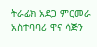ትራፊክ አደጋ ምርመራ አስተባባሪ ዋና ሳጅን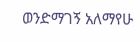ወንድማገኝ አለማየሁ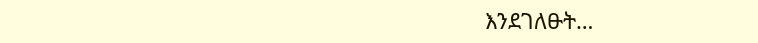እንደገለፁት…